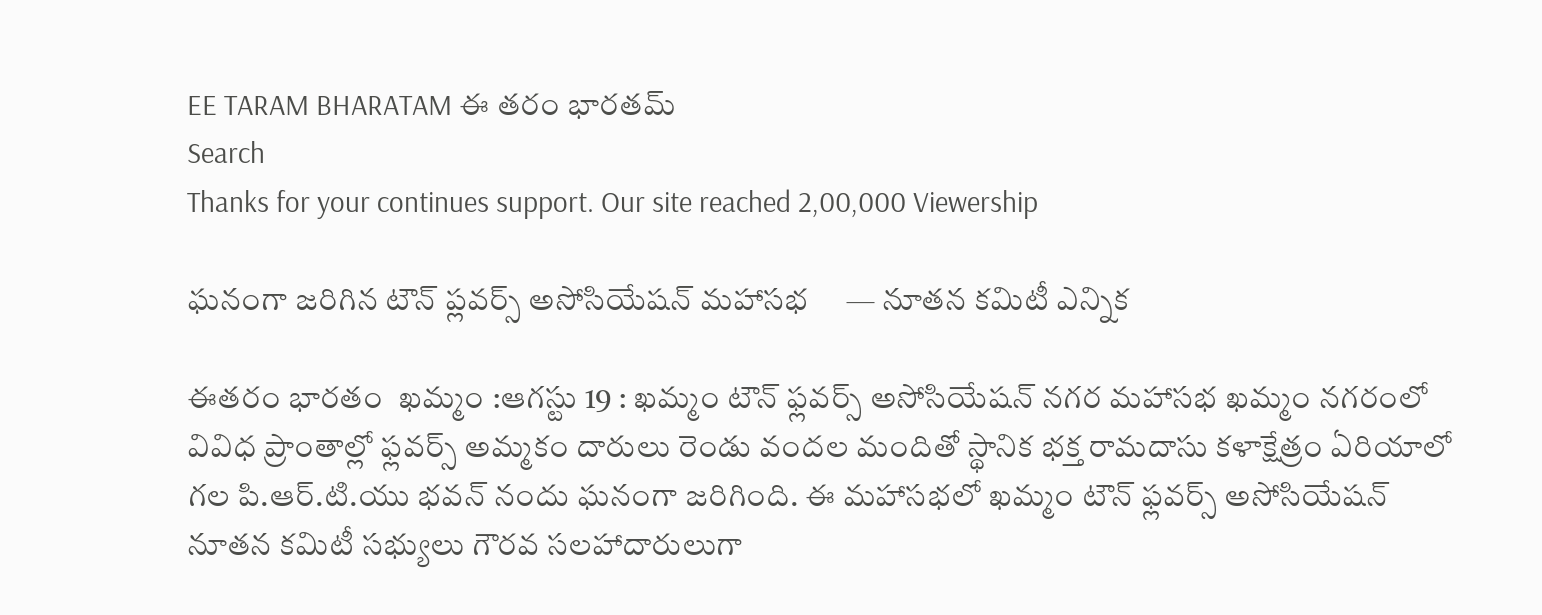EE TARAM BHARATAM ఈ తరం భారతమ్
Search
Thanks for your continues support. Our site reached 2,00,000 Viewership

ఘనంగా జరిగిన టౌన్ ప్లవర్స్ అసోసియేషన్ మహాసభ     — నూతన కమిటీ ఎన్నిక

ఈతరం భారతం  ఖమ్మం :ఆగస్టు 19 : ఖమ్మం టౌన్ ఫ్లవర్స్ అసోసియేషన్ నగర మహాసభ ఖమ్మం నగరంలో వివిధ ప్రాంతాల్లో ఫ్లవర్స్ అమ్మకం దారులు రెండు వందల మందితో స్థానిక భక్త రామదాసు కళాక్షేత్రం ఏరియాలో గల పి.ఆర్.టి.యు భవన్ నందు ఘనంగా జరిగింది. ఈ మహాసభలో ఖమ్మం టౌన్ ఫ్లవర్స్ అసోసియేషన్ నూతన కమిటీ సభ్యులు గౌరవ సలహాదారులుగా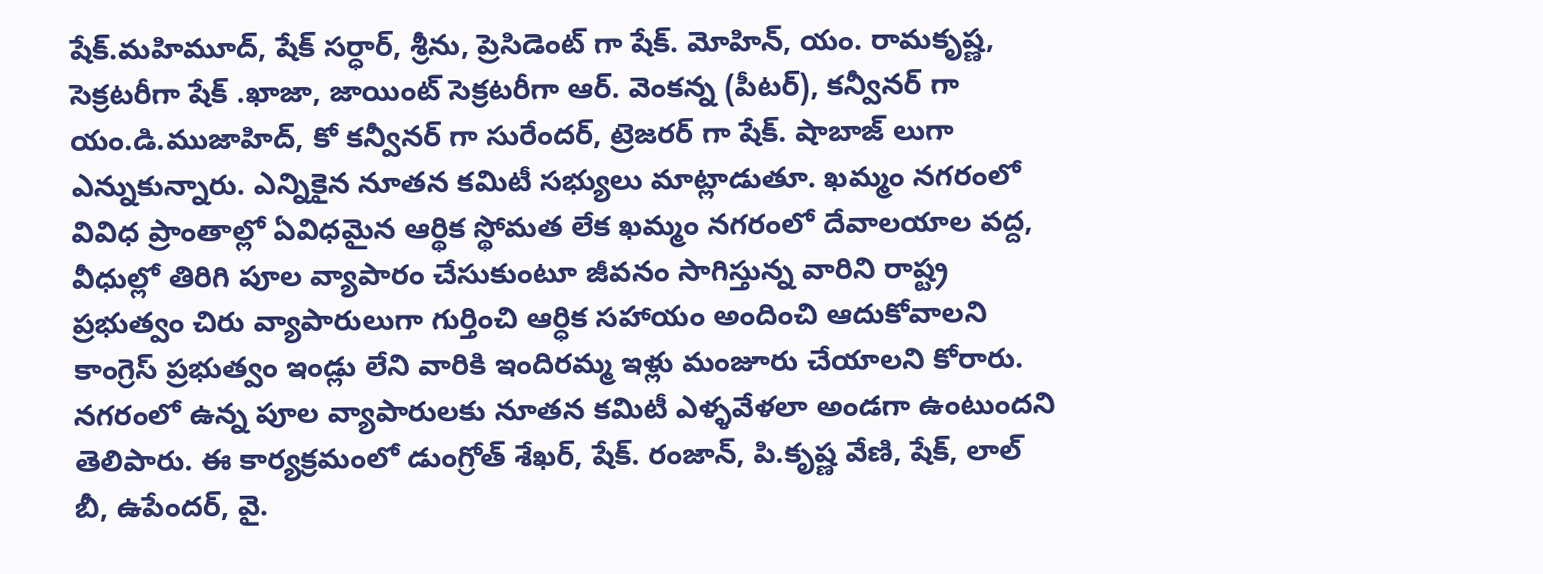షేక్.మహిమూద్, షేక్ సర్ధార్, శ్రీను, ప్రెసిడెంట్ గా షేక్. మోహిన్, యం. రామకృష్ణ, సెక్రటరీగా షేక్ .ఖాజా, జాయింట్ సెక్రటరీగా ఆర్. వెంకన్న (పీటర్), కన్వీనర్ గా యం.డి.ముజాహిద్, కో కన్వీనర్ గా సురేందర్, ట్రెజరర్ గా షేక్. షాబాజ్ లుగా ఎన్నుకున్నారు. ఎన్నికైన నూతన కమిటీ సభ్యులు మాట్లాడుతూ. ఖమ్మం నగరంలో వివిధ ప్రాంతాల్లో ఏవిధమైన ఆర్థిక స్థోమత లేక ఖమ్మం నగరంలో దేవాలయాల వద్ద, వీధుల్లో తిరిగి పూల వ్యాపారం చేసుకుంటూ జీవనం సాగిస్తున్న వారిని రాష్ట్ర ప్రభుత్వం చిరు వ్యాపారులుగా గుర్తించి ఆర్ధిక సహాయం అందించి ఆదుకోవాలని కాంగ్రెస్ ప్రభుత్వం ఇండ్లు లేని వారికి ఇందిరమ్మ ఇళ్లు మంజూరు చేయాలని కోరారు. నగరంలో ఉన్న పూల వ్యాపారులకు నూతన కమిటీ ఎళ్ళవేళలా అండగా ఉంటుందని తెలిపారు. ఈ కార్యక్రమంలో డుంగ్రోత్ శేఖర్, షేక్. రంజాన్, పి.కృష్ణ వేణి, షేక్, లాల్ బీ, ఉపేందర్, వై.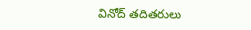వినోద్ తదితరులు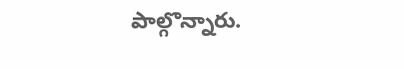పాల్గొన్నారు.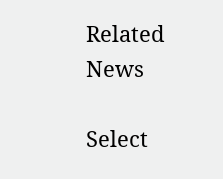Related News

Select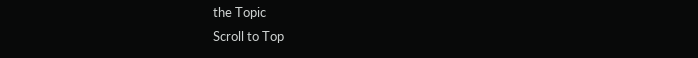the Topic
Scroll to Top